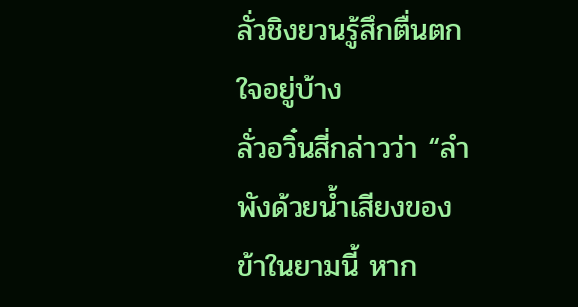ลั่วชิงยวนรู้สึกตื่นตกใจอยู่บ้าง
ลั่วอวิ๋นสี่กล่าวว่า “ลำพังด้วยน้ำเสียงของข้าในยามนี้ หาก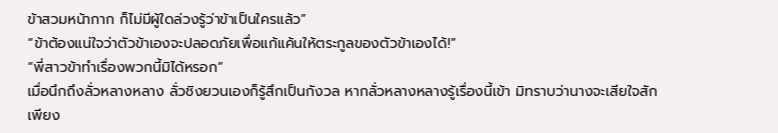ข้าสวมหน้ากาก ก็ไม่มีผู้ใดล่วงรู้ว่าข้าเป็นใครแล้ว”
“ข้าต้องแน่ใจว่าตัวข้าเองจะปลอดภัยเพื่อแก้แค้นให้ตระกูลของตัวข้าเองได้!”
“พี่สาวข้าทำเรื่องพวกนี้มิได้หรอก”
เมื่อนึกถึงลั่วหลางหลาง ลั่วชิงยวนเองก็รู้สึกเป็นกังวล หากลั่วหลางหลางรู้เรื่องนี้เข้า มิทราบว่านางจะเสียใจสักเพียง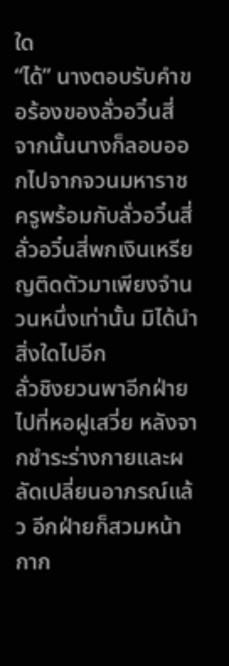ใด
“ได้” นางตอบรับคำขอร้องของลั่วอวิ๋นสี่
จากนั้นนางก็ลอบออกไปจากจวนมหาราชครูพร้อมกับลั่วอวิ๋นสี่ ลั่วอวิ๋นสี่พกเงินเหรียญติดตัวมาเพียงจำนวนหนึ่งเท่านั้น มิได้นำสิ่งใดไปอีก
ลั่วชิงยวนพาอีกฝ่ายไปที่หอฝูเสวี่ย หลังจากชำระร่างกายและผลัดเปลี่ยนอาภรณ์แล้ว อีกฝ่ายก็สวมหน้ากาก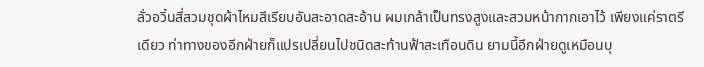ลั่วอวิ๋นสี่สวมชุดผ้าไหมสีเรียบอันสะอาดสะอ้าน ผมเกล้าเป็นทรงสูงและสวมหน้ากากเอาไว้ เพียงแค่ราตรีเดียว ท่าทางของอีกฝ่ายก็แปรเปลี่ยนไปชนิดสะท้านฟ้าสะเทือนดิน ยามนี้อีกฝ่ายดูเหมือนบุ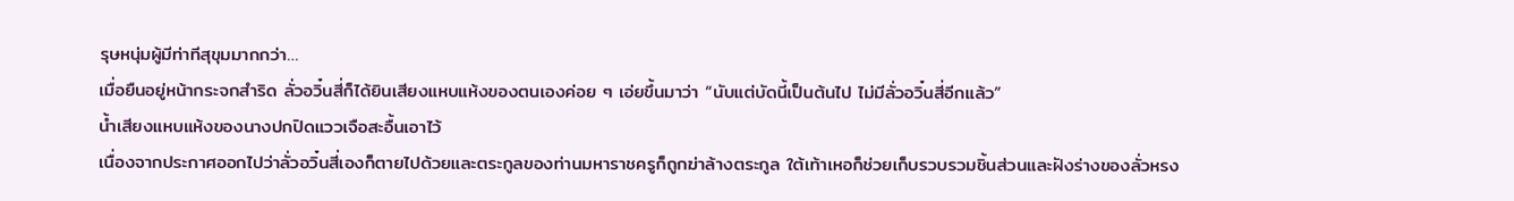รุษหนุ่มผู้มีท่าทีสุขุมมากกว่า…
เมื่อยืนอยู่หน้ากระจกสำริด ลั่วอวิ๋นสี่ก็ได้ยินเสียงแหบแห้งของตนเองค่อย ๆ เอ่ยขึ้นมาว่า “นับแต่บัดนี้เป็นต้นไป ไม่มีลั่วอวิ๋นสี่อีกแล้ว”
น้ำเสียงแหบแห้งของนางปกปิดแววเจือสะอื้นเอาไว้
เนื่องจากประกาศออกไปว่าลั่วอวิ๋นสี่เองก็ตายไปด้วยและตระกูลของท่านมหาราชครูก็ถูกฆ่าล้างตระกูล ใต้เท้าเหอก็ช่วยเก็บรวบรวมชิ้นส่วนและฝังร่างของลั่วหรง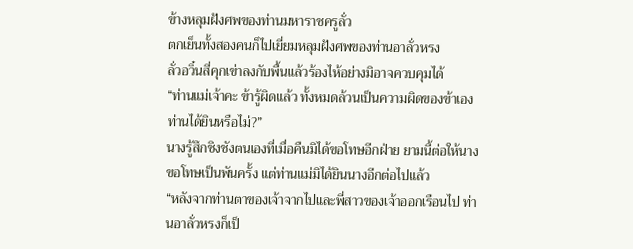ข้างหลุมฝังศพของท่านมหาราชครูลั่ว
ตกเย็นทั้งสองคนก็ไปเยี่ยมหลุมฝังศพของท่านอาลั่วหรง
ลั่วอวิ๋นสี่คุกเข่าลงกับพื้นแล้วร้องไห้อย่างมิอาจควบคุมได้
“ท่านแม่เจ้าคะ ข้ารู้ผิดแล้ว ทั้งหมดล้วนเป็นความผิดของข้าเอง ท่านได้ยินหรือไม่?”
นางรู้สึกชิงชังตนเองที่เมื่อคืนมิได้ขอโทษอีกฝ่าย ยามนี้ต่อให้นางขอโทษเป็นพันครั้ง แต่ท่านแม่มิได้ยินนางอีกต่อไปแล้ว
“หลังจากท่านตาของเจ้าจากไปและพี่สาวของเจ้าออกเรือนไป ท่านอาลั่วหรงก็เป็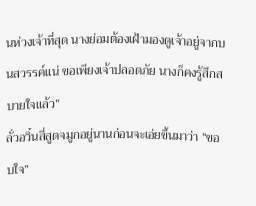นห่วงเจ้าที่สุด นางย่อมต้องเฝ้ามองดูเจ้าอยู่จากบนสวรรค์แน่ ขอเพียงเจ้าปลอดภัย นางก็คงรู้สึกสบายใจแล้ว”
ลั่วอวิ๋นสี่สูดจมูกอยู่นานก่อนจะเอ่ยขึ้นมาว่า “ขอบใจ”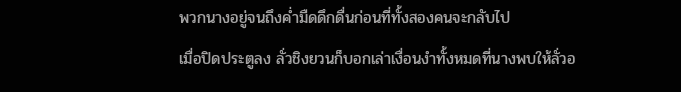พวกนางอยู่จนถึงค่ำมืดดึกดื่นก่อนที่ทั้งสองคนจะกลับไป
เมื่อปิดประตูลง ลั่วชิงยวนก็บอกเล่าเงื่อนงำทั้งหมดที่นางพบให้ลั่วอ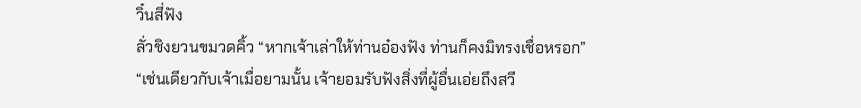วิ๋นสี่ฟัง
ลั่วชิงยวนขมวดคิ้ว “หากเจ้าเล่าให้ท่านอ๋องฟัง ท่านก็คงมิทรงเชื่อหรอก”
“เช่นเดียวกับเจ้าเมื่อยามนั้น เจ้ายอมรับฟังสิ่งที่ผู้อื่นเอ่ยถึงสวี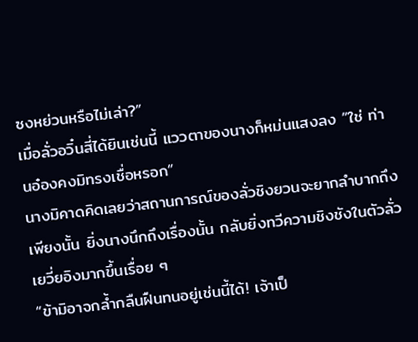ซงหย่วนหรือไม่เล่า?”
เมื่อลั่วอวิ๋นสี่ได้ยินเช่นนี้ แววตาของนางก็หม่นแสงลง “ใช่ ท่านอ๋องคงมิทรงเชื่อหรอก”
นางมิคาดคิดเลยว่าสถานการณ์ของลั่วชิงยวนจะยากลำบากถึงเพียงนั้น ยิ่งนางนึกถึงเรื่องนั้น กลับยิ่งทวีความชิงชังในตัวลั่วเยวี่ยอิงมากขึ้นเรื่อย ๆ
“ข้ามิอาจกล้ำกลืนฝืนทนอยู่เช่นนี้ได้! เจ้าเป็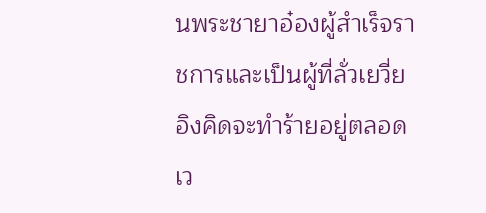นพระชายาอ๋องผู้สำเร็จราชการและเป็นผู้ที่ลั่วเยวี่ยอิงคิดจะทำร้ายอยู่ตลอดเว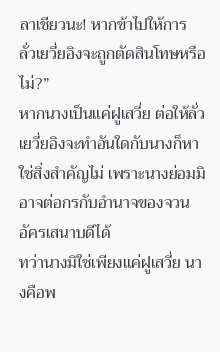ลาเชียวนะ! หากข้าไปให้การ ลั่วเยวี่ยอิงจะถูกตัดสินโทษหรือไม่?”
หากนางเป็นแค่ฝูเสวี่ย ต่อให้ลั่วเยวี่ยอิงจะทำอันใดกับนางก็หาใช่สิ่งสำคัญไม่ เพราะนางย่อมมิอาจต่อกรกับอำนาจของจวนอัครเสนาบดีได้
ทว่านางมิใช่เพียงแค่ฝูเสวี่ย นางคือพ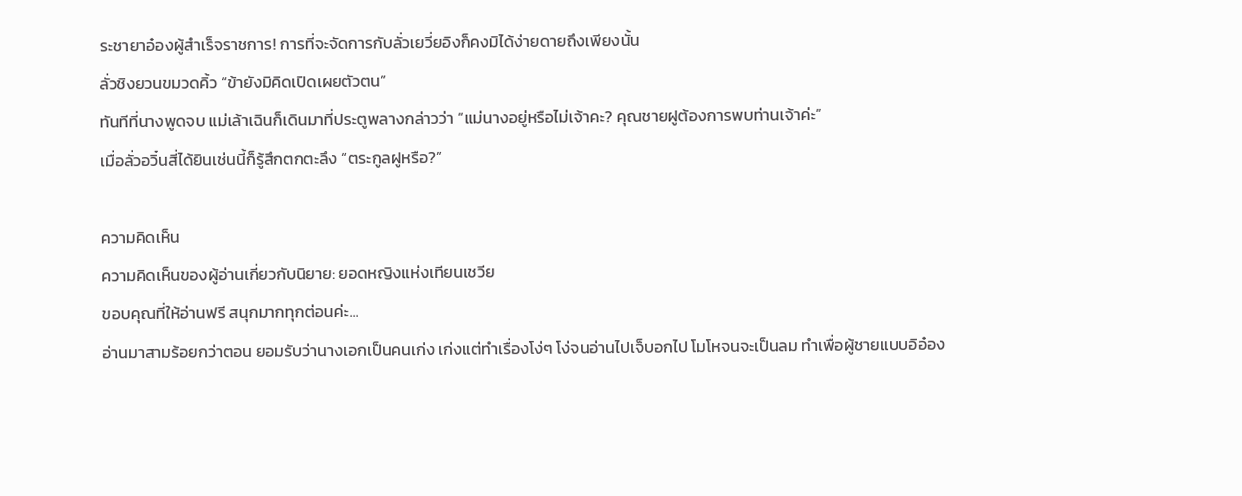ระชายาอ๋องผู้สำเร็จราชการ! การที่จะจัดการกับลั่วเยวี่ยอิงก็คงมิได้ง่ายดายถึงเพียงนั้น
ลั่วชิงยวนขมวดคิ้ว “ข้ายังมิคิดเปิดเผยตัวตน”
ทันทีที่นางพูดจบ แม่เล้าเฉินก็เดินมาที่ประตูพลางกล่าวว่า “แม่นางอยู่หรือไม่เจ้าคะ? คุณชายฝูต้องการพบท่านเจ้าค่ะ”
เมื่อลั่วอวิ๋นสี่ได้ยินเช่นนี้ก็รู้สึกตกตะลึง “ตระกูลฝูหรือ?”

ความคิดเห็น
ความคิดเห็นของผู้อ่านเกี่ยวกับนิยาย: ยอดหญิงแห่งเทียนเชวีย
ขอบคุณที่ให้อ่านฟรี สนุกมากทุกต่อนค่ะ...
อ่านมาสามร้อยกว่าตอน ยอมรับว่านางเอกเป็นคนเก่ง เก่งแต่ทำเรื่องโง่ๆ โง่จนอ่านไปเจ็บอกไป โมโหจนจะเป็นลม ทำเพื่อผู้ชายแบบอิอ๋อง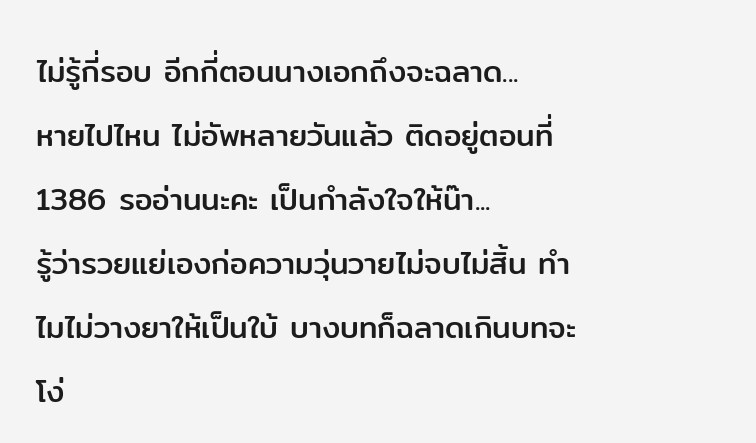ไม่รู้กี่รอบ อีกกี่ตอนนางเอกถึงจะฉลาด...
หายไปไหน ไม่อัพหลายวันแล้ว ติดอยู่ตอนที่ 1386 รออ่านนะคะ เป็นกำลังใจให้น๊า...
รู้ว่ารวยแย่เองก่อความวุ่นวายไม่จบไม่สิ้น ทำไมไม่วางยาให้เป็นใบ้ บางบทก็ฉลาดเกินบทจะโง่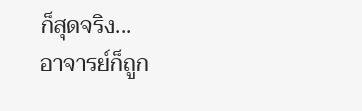ก็สุดจริง...
อาจารย์ก็ถูก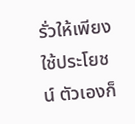รั่วให้เพียงใช้ประโยชน์ ตัวเองก็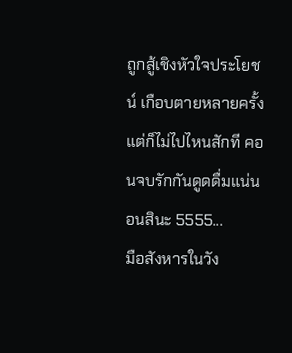ถูกสู้เชิงหัวใจประโยชน์ เกือบตายหลายครั้ง แต่ก็ไม่ไปไหนสักที คอนจบรักกันดูดดื่มแน่นอนสินะ 5555...
มือสังหารในวัง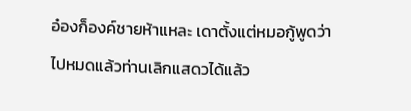อ๋องก็องค์ชายห้าแหละ เดาตั้งแต่หมอกู้พูดว่า ไปหมดแล้วท่านเลิกแสดวได้แล้ว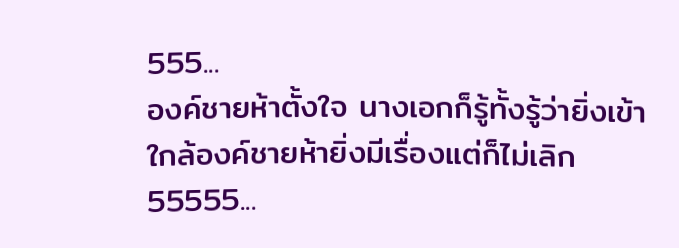555...
องค์ชายห้าตั้งใจ นางเอกก็รู้ทั้งรู้ว่ายิ่งเข้าใกล้องค์ชายห้ายิ่งมีเรื่องแต่ก็ไม่เลิก55555...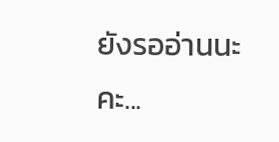ยังรออ่านนะคะ...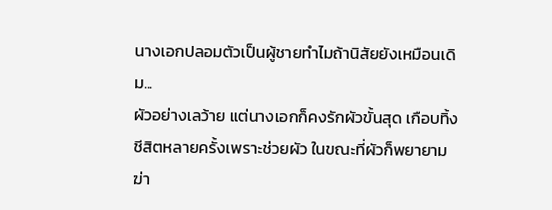นางเอกปลอมตัวเป็นผู้ชายทำไมถ้านิสัยยังเหมือนเดิม...
ผัวอย่างเลว้าย แต่นางเอกก็คงรักผัวขั้นสุด เกือบทิ้งชีสิตหลายครั้งเพราะช่วยผัว ในขณะที่ผัวก็พยายามฆ่า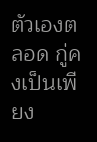ตัวเองตลอด กู่คงเป็นเพียง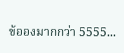ข้อองมากกว่า 5555...